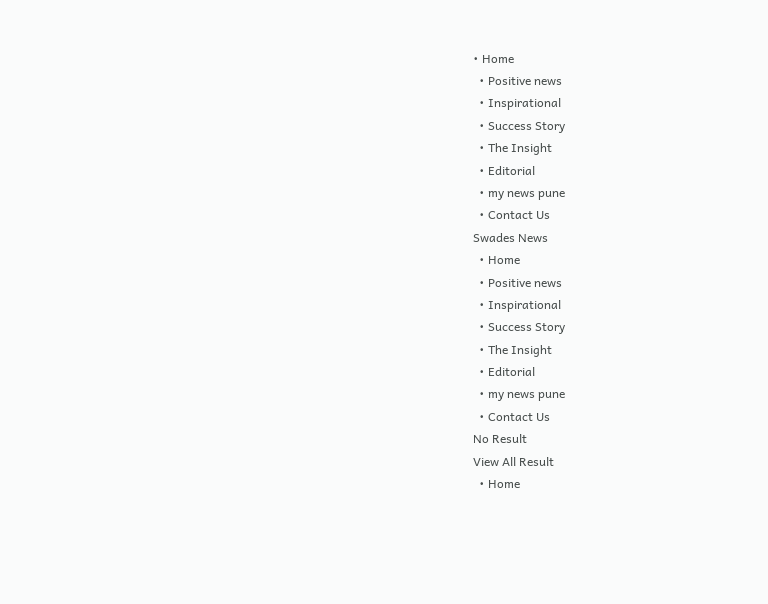• Home
  • Positive news
  • Inspirational
  • Success Story
  • The Insight
  • Editorial
  • my news pune
  • Contact Us
Swades News
  • Home
  • Positive news
  • Inspirational
  • Success Story
  • The Insight
  • Editorial
  • my news pune
  • Contact Us
No Result
View All Result
  • Home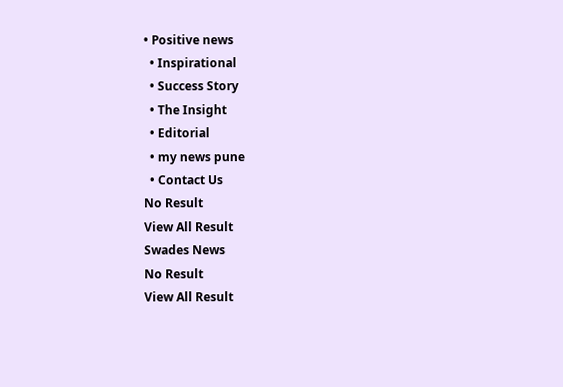• Positive news
  • Inspirational
  • Success Story
  • The Insight
  • Editorial
  • my news pune
  • Contact Us
No Result
View All Result
Swades News
No Result
View All Result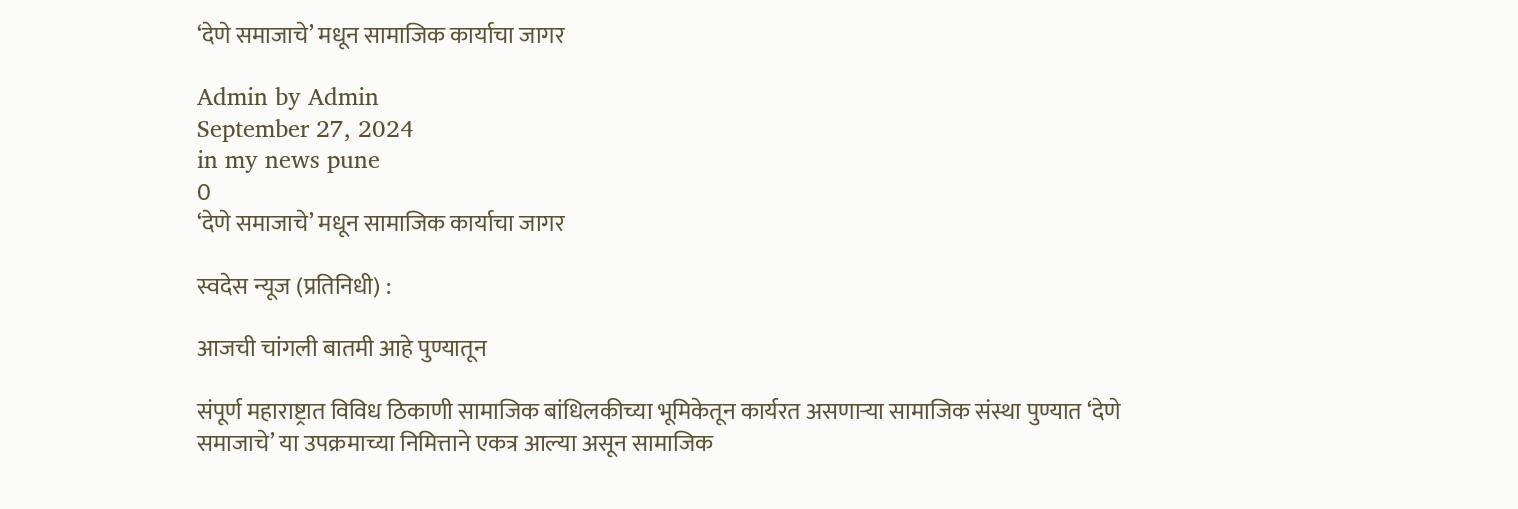‘देणे समाजाचे’ मधून सामाजिक कार्याचा जागर

Admin by Admin
September 27, 2024
in my news pune
0
‘देणे समाजाचे’ मधून सामाजिक कार्याचा जागर

स्वदेस न्यूज (प्रतिनिधी) :

आजची चांगली बातमी आहे पुण्यातून

संपूर्ण महाराष्ट्रात विविध ठिकाणी सामाजिक बांधिलकीच्या भूमिकेतून कार्यरत असणाऱ्या सामाजिक संस्था पुण्यात ‘देणे समाजाचे’ या उपक्रमाच्या निमित्ताने एकत्र आल्या असून सामाजिक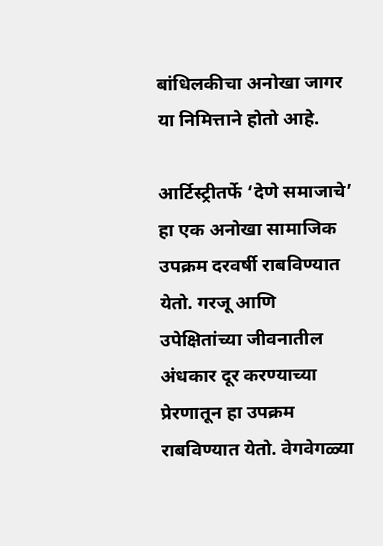बांधिलकीचा अनोखा जागर या निमित्ताने होतो आहे.

आर्टिस्ट्रीतर्फे ‘देणे समाजाचे’ हा एक अनोखा सामाजिक उपक्रम दरवर्षी राबविण्यात येतो. गरजू आणि उपेक्षितांच्या जीवनातील अंधकार दूर करण्याच्या प्रेरणातून हा उपक्रम राबविण्यात येतो. वेगवेगळ्या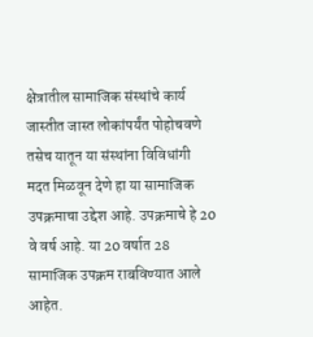क्षेत्रातील सामाजिक संस्थांचे कार्य जास्तीत जास्त लोकांपर्यंत पोहोचवणे तसेच यातून या संस्थांना विविधांगी मदत मिळवून देणे हा या सामाजिक उपक्रमाचा उद्देश आहे. उपक्रमाचे हे 20 वे वर्ष आहे. या 20 वर्षात 28 सामाजिक उपक्रम राबविण्यात आले आहेत.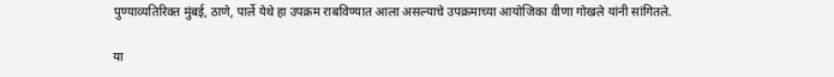पुण्याव्यतिरिक्त मुंबई, ठाणे, पार्ले येथे हा उपक्रम राबविण्यात आला असल्याचे उपक्रमाच्या आयोजिका वीणा गोखले यांनी सांगितले.

या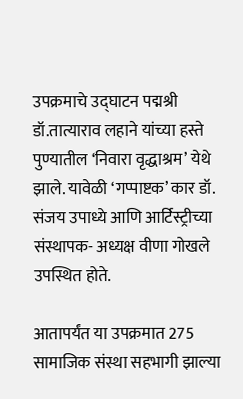उपक्रमाचे उद्घाटन पद्मश्री डॉ.तात्याराव लहाने यांच्या हस्ते पुण्यातील ‘निवारा वृद्धाश्रम’ येथे झाले. यावेळी ‘गप्पाष्टक’ कार डॉ. संजय उपाध्ये आणि आर्टिस्ट्रीच्या संस्थापक- अध्यक्ष वीणा गोखले उपस्थित होते.

आतापर्यंत या उपक्रमात 275 सामाजिक संस्था सहभागी झाल्या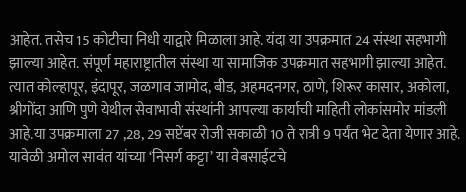आहेत. तसेच 15 कोटीचा निधी याद्वारे मिळाला आहे. यंदा या उपक्रमात 24 संस्था सहभागी झाल्या आहेत. संपूर्ण महाराष्ट्रातील संस्था या सामाजिक उपक्रमात सहभागी झाल्या आहेत. त्यात कोल्हापूर, इंदापूर, जळगाव जामोद, बीड, अहमदनगर, ठाणे, शिरूर कासार, अकोला, श्रीगोंदा आणि पुणे येथील सेवाभावी संस्थांनी आपल्या कार्याची माहिती लोकांसमोर मांडली आहे.या उपक्रमाला 27 ,28, 29 सप्टेंबर रोजी सकाळी 10 ते रात्री 9 पर्यंत भेट देता येणार आहे.
यावेळी अमोल सावंत यांच्या ‘निसर्ग कट्टा’ या वेबसाईटचे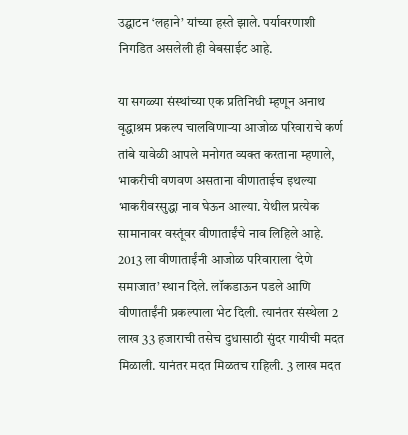उद्घाटन ‘लहाने’ यांच्या हस्ते झाले. पर्यावरणाशी निगडित असलेली ही वेबसाईट आहे.

या सगळ्या संस्थांच्या एक प्रतिनिधी म्हणून अनाथ वृद्धाश्रम प्रकल्प चालविणाऱ्या आजोळ परिवाराचे कर्ण तांबे यावेळी आपले मनोगत व्यक्त करताना म्हणाले, भाकरीची वणवण असताना वीणाताईच इथल्या भाकरीवरसुद्धा नाव घेऊन आल्या. येथील प्रत्येक सामानावर वस्तूंवर वीणाताईंचे नाव लिहिले आहे. 2013 ला वीणाताईंनी आजोळ परिवाराला ‘देणे समाजात’ स्थान दिले. लॉकडाऊन पडले आणि वीणाताईंनी प्रकल्पाला भेट दिली. त्यानंतर संस्थेला 2 लाख 33 हजाराची तसेच दुधासाठी सुंदर गायीची मदत मिळाली. यानंतर मदत मिळतच राहिली. 3 लाख मदत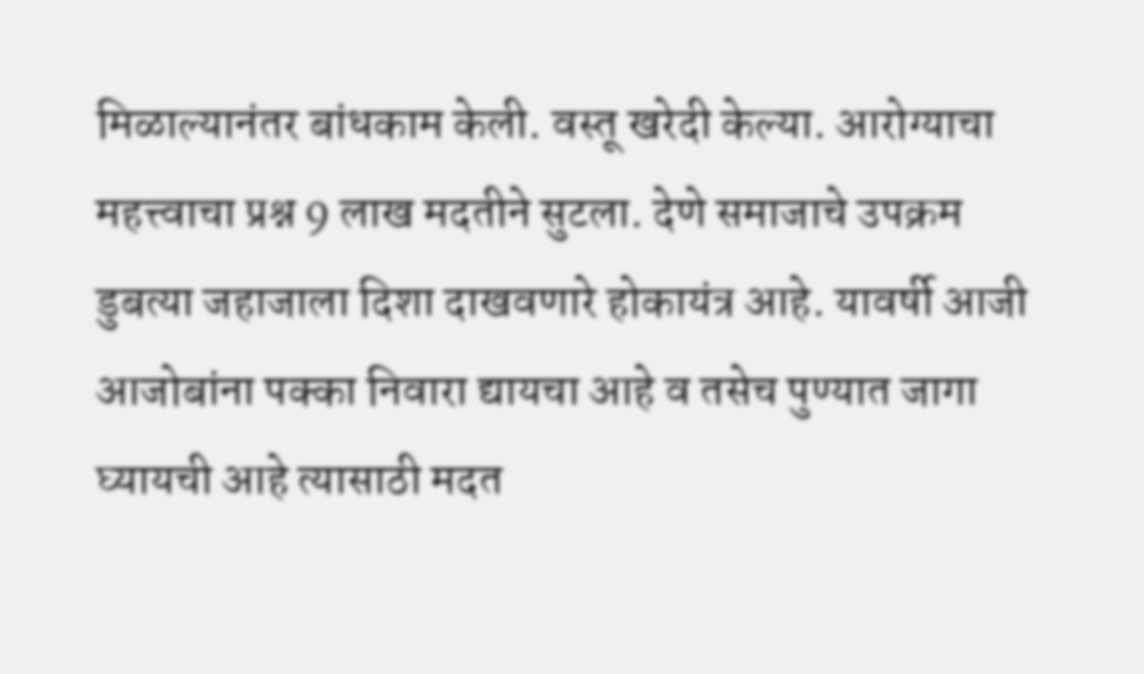मिळाल्यानंतर बांधकाम केली. वस्तू खरेदी केल्या. आरोग्याचा महत्त्वाचा प्रश्न 9 लाख मदतीने सुटला. देणे समाजाचे उपक्रम डुबत्या जहाजाला दिशा दाखवणारे होकायंत्र आहे. यावर्षी आजी आजोबांना पक्का निवारा द्यायचा आहे व तसेच पुण्यात जागा घ्यायची आहे त्यासाठी मदत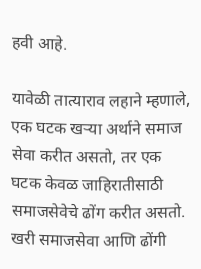हवी आहे.

यावेळी तात्याराव लहाने म्हणाले, एक घटक खऱ्या अर्थाने समाज सेवा करीत असतो, तर एक घटक केवळ जाहिरातीसाठी समाजसेवेचे ढोंग करीत असतो. खरी समाजसेवा आणि ढोंगी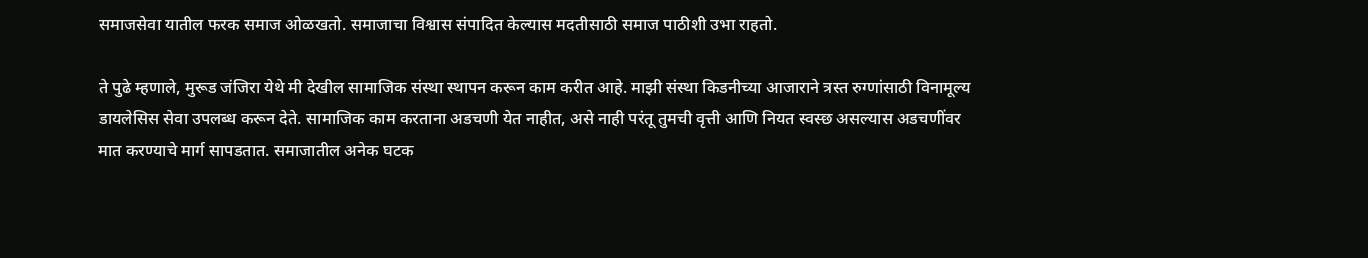समाजसेवा यातील फरक समाज ओळखतो. समाजाचा विश्वास संपादित केल्यास मदतीसाठी समाज पाठीशी उभा राहतो.

ते पुढे म्हणाले, मुरूड जंजिरा येथे मी देखील सामाजिक संस्था स्थापन करून काम करीत आहे. माझी संस्था किडनीच्या आजाराने त्रस्त रुग्णांसाठी विनामूल्य डायलेसिस सेवा उपलब्ध करून देते. सामाजिक काम करताना अडचणी येत नाहीत, असे नाही परंतू तुमची वृत्ती आणि नियत स्वस्छ असल्यास अडचणींवर मात करण्याचे मार्ग सापडतात. समाजातील अनेक घटक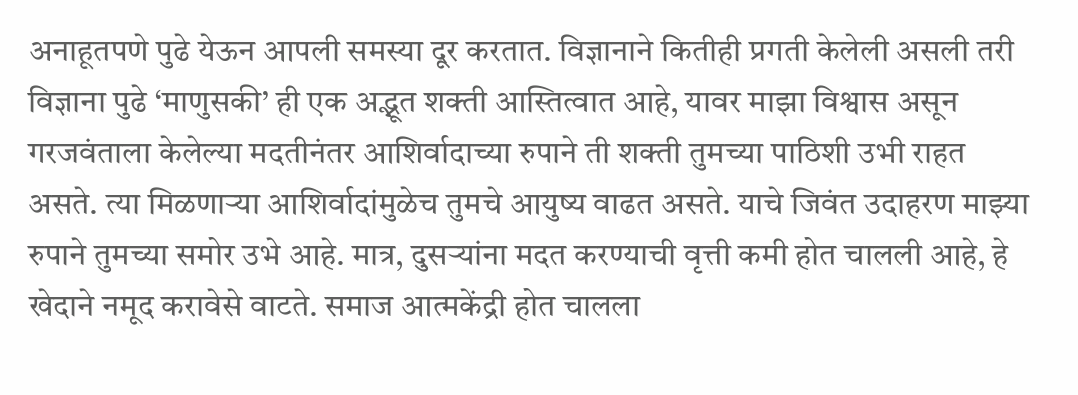अनाहूतपणे पुढे येऊन आपली समस्या दूर करतात. विज्ञानाने कितीही प्रगती केलेली असली तरी विज्ञाना पुढे ‘माणुसकी’ ही एक अद्भूत शक्ती आस्तित्वात आहे, यावर माझा विश्वास असून गरजवंताला केलेल्या मदतीनंतर आशिर्वादाच्या रुपाने ती शक्ती तुमच्या पाठिशी उभी राहत असते. त्या मिळणाऱ्या आशिर्वादांमुळेच तुमचे आयुष्य वाढत असते. याचे जिवंत उदाहरण माझ्या रुपाने तुमच्या समोर उभे आहे. मात्र, दुसऱ्यांना मदत करण्याची वृत्ती कमी होत चालली आहे, हे खेदाने नमूद करावेसे वाटते. समाज आत्मकेंद्री होत चालला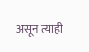असून त्याही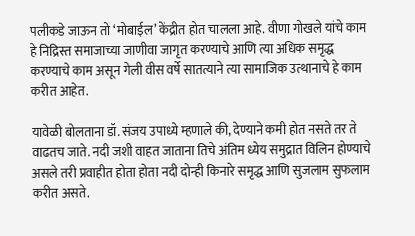पलीकडे जाऊन तो ‘मोबाईल’ केंद्रीत होत चालला आहे. वीणा गोखले यांचे काम हे निद्रिस्त समाजाच्या जाणीवा जागृत करण्याचे आणि त्या अधिक समृद्ध करण्याचे काम असून गेली वीस वर्षे सातत्याने त्या सामाजिक उत्थानाचे हे काम करीत आहेत.

यावेळी बोलताना डॉ. संजय उपाध्ये म्हणाले की, देण्याने कमी होत नसते तर ते वाढतच जाते. नदी जशी वाहत जाताना तिचे अंतिम ध्येय समुद्रात विलिन होण्याचे असले तरी प्रवाहीत होता होता नदी दोन्ही किनारे समृद्ध आणि सुजलाम सुफलाम करीत असते.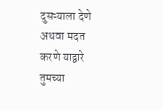दुसऱ्याला देणे अथवा मदत करणे याद्वारे तुमच्या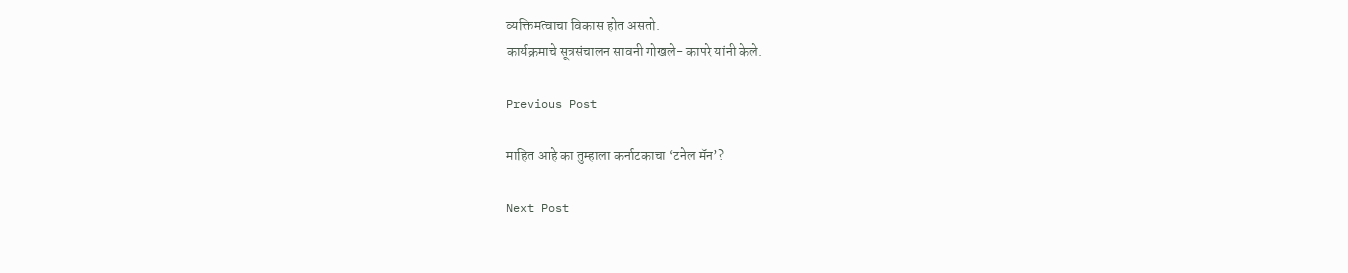व्यक्तिमत्वाचा विकास होत असतो.
कार्यक्रमाचे सूत्रसंचालन सावनी गोखले- कापरे यांनी केले.

Previous Post

माहित आहे का तुम्हाला कर्नाटकाचा ‘टनेल मॅन’?

Next Post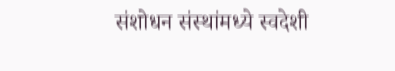संशोधन संस्थांमध्ये स्वदेशी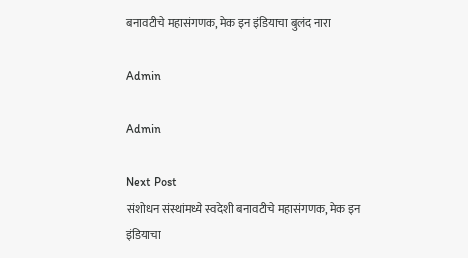बनावटीचे महासंगणक, मेक इन इंडियाचा बुलंद नारा

Admin

Admin

Next Post
संशोधन संस्थांमध्ये स्वदेशी बनावटीचे महासंगणक, मेक इन इंडियाचा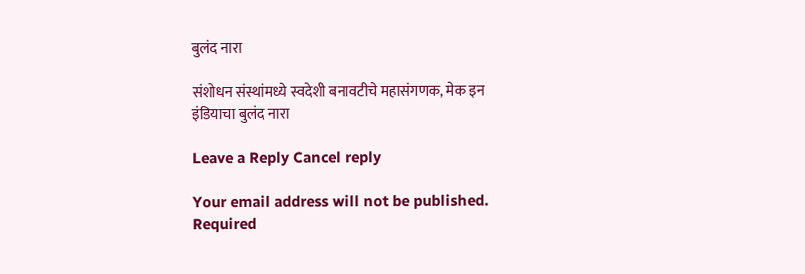बुलंद नारा

संशोधन संस्थांमध्ये स्वदेशी बनावटीचे महासंगणक, मेक इन इंडियाचा बुलंद नारा

Leave a Reply Cancel reply

Your email address will not be published. Required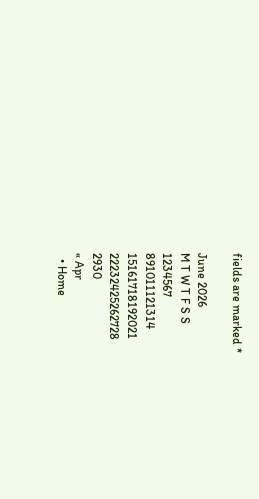fields are marked *

June 2026
M T W T F S S
1234567
891011121314
15161718192021
22232425262728
2930
« Apr
  • Home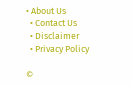• About Us
  • Contact Us
  • Disclaimer
  • Privacy Policy

©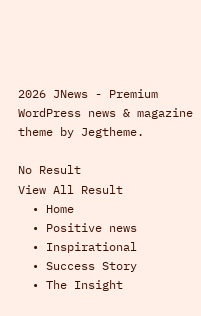2026 JNews - Premium WordPress news & magazine theme by Jegtheme.

No Result
View All Result
  • Home
  • Positive news
  • Inspirational
  • Success Story
  • The Insight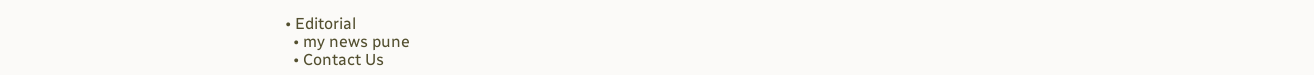• Editorial
  • my news pune
  • Contact Us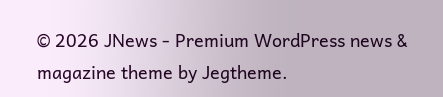© 2026 JNews - Premium WordPress news & magazine theme by Jegtheme.